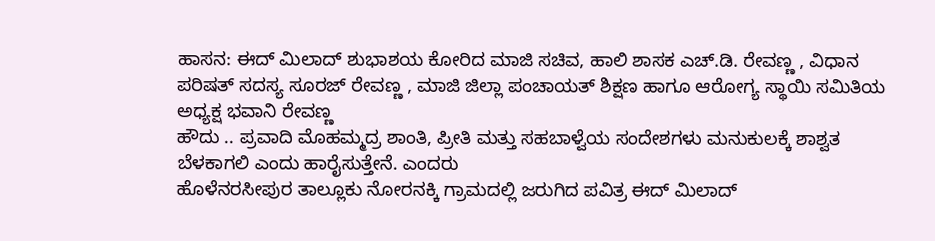ಹಾಸನ: ಈದ್ ಮಿಲಾದ್ ಶುಭಾಶಯ ಕೋರಿದ ಮಾಜಿ ಸಚಿವ, ಹಾಲಿ ಶಾಸಕ ಎಚ್.ಡಿ. ರೇವಣ್ಣ , ವಿಧಾನ ಪರಿಷತ್ ಸದಸ್ಯ ಸೂರಜ್ ರೇವಣ್ಣ , ಮಾಜಿ ಜಿಲ್ಲಾ ಪಂಚಾಯತ್ ಶಿಕ್ಷಣ ಹಾಗೂ ಆರೋಗ್ಯ ಸ್ಥಾಯಿ ಸಮಿತಿಯ ಅಧ್ಯಕ್ಷ ಭವಾನಿ ರೇವಣ್ಣ
ಹೌದು .. ಪ್ರವಾದಿ ಮೊಹಮ್ಮದ್ರ ಶಾಂತಿ, ಪ್ರೀತಿ ಮತ್ತು ಸಹಬಾಳ್ವೆಯ ಸಂದೇಶಗಳು ಮನುಕುಲಕ್ಕೆ ಶಾಶ್ವತ ಬೆಳಕಾಗಲಿ ಎಂದು ಹಾರೈಸುತ್ತೇನೆ. ಎಂದರು
ಹೊಳೆನರಸೀಪುರ ತಾಲ್ಲೂಕು ನೋರನಕ್ಕಿ ಗ್ರಾಮದಲ್ಲಿ ಜರುಗಿದ ಪವಿತ್ರ ಈದ್ ಮಿಲಾದ್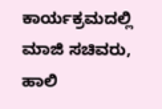ಕಾರ್ಯಕ್ರಮದಲ್ಲಿ ಮಾಜಿ ಸಚಿವರು, ಹಾಲಿ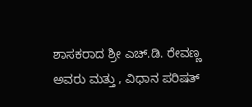ಶಾಸಕರಾದ ಶ್ರೀ ಎಚ್.ಡಿ. ರೇವಣ್ಣ ಅವರು ಮತ್ತು , ವಿಧಾನ ಪರಿಷತ್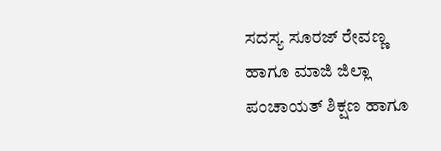ಸದಸ್ಯ ಸೂರಜ್ ರೇವಣ್ಣ ಹಾಗೂ ಮಾಜಿ ಜಿಲ್ಲಾ ಪಂಚಾಯತ್ ಶಿಕ್ಷಣ ಹಾಗೂ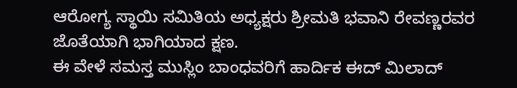ಆರೋಗ್ಯ ಸ್ಥಾಯಿ ಸಮಿತಿಯ ಅಧ್ಯಕ್ಷರು ಶ್ರೀಮತಿ ಭವಾನಿ ರೇವಣ್ಣರವರ ಜೊತೆಯಾಗಿ ಭಾಗಿಯಾದ ಕ್ಷಣ.
ಈ ವೇಳೆ ಸಮಸ್ತ ಮುಸ್ಲಿಂ ಬಾಂಧವರಿಗೆ ಹಾರ್ದಿಕ ಈದ್ ಮಿಲಾದ್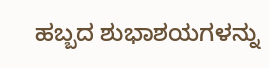ಹಬ್ಬದ ಶುಭಾಶಯಗಳನ್ನು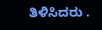ತಿಳಿಸಿದರು .